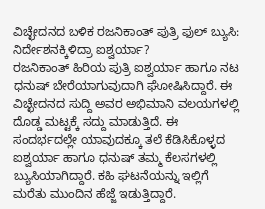ವಿಚ್ಛೇದನದ ಬಳಿಕ ರಜನಿಕಾಂತ್ ಪುತ್ರಿ ಫುಲ್ ಬ್ಯುಸಿ: ನಿರ್ದೇಶನಕ್ಕಿಳಿದ್ರಾ ಐಶ್ವರ್ಯಾ?
ರಜನಿಕಾಂತ್ ಹಿರಿಯ ಪುತ್ರಿ ಐಶ್ವರ್ಯಾ ಹಾಗೂ ನಟ ಧನುಷ್ ಬೇರೆಯಾಗುವುದಾಗಿ ಘೋಷಿಸಿದ್ದಾರೆ. ಈ ವಿಚ್ಛೇದನದ ಸುದ್ದಿ ಅವರ ಅಭಿಮಾನಿ ವಲಯಗಳಲ್ಲಿ ದೊಡ್ಡ ಮಟ್ಟಕ್ಕೆ ಸದ್ದು ಮಾಡುತ್ತಿದೆ. ಈ ಸಂದರ್ಭದಲ್ಲೇ ಯಾವುದಕ್ಕೂ ತಲೆ ಕೆಡಿಸಿಕೊಳ್ಳದ ಐಶ್ವರ್ಯಾ ಹಾಗೂ ಧನುಷ್ ತಮ್ಮ ಕೆಲಸಗಳಲ್ಲಿ ಬ್ಯುಸಿಯಾಗಿದ್ದಾರೆ. ಕಹಿ ಘಟನೆಯನ್ನು ಇಲ್ಲಿಗೆ ಮರೆತು ಮುಂದಿನ ಹೆಜ್ಜೆ ಇಡುತ್ತಿದ್ದಾರೆ.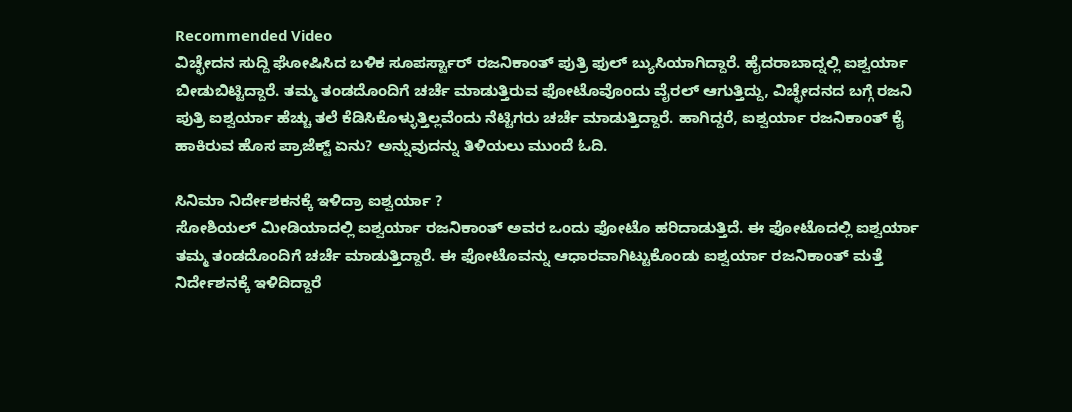Recommended Video
ವಿಚ್ಛೇದನ ಸುದ್ದಿ ಘೋಷಿಸಿದ ಬಳಿಕ ಸೂಪರ್ಸ್ಟಾರ್ ರಜನಿಕಾಂತ್ ಪುತ್ರಿ ಫುಲ್ ಬ್ಯುಸಿಯಾಗಿದ್ದಾರೆ. ಹೈದರಾಬಾದ್ನಲ್ಲಿ ಐಶ್ವರ್ಯಾ ಬೀಡುಬಿಟ್ಟಿದ್ದಾರೆ. ತಮ್ಮ ತಂಡದೊಂದಿಗೆ ಚರ್ಚೆ ಮಾಡುತ್ತಿರುವ ಫೋಟೊವೊಂದು ವೈರಲ್ ಆಗುತ್ತಿದ್ದು, ವಿಚ್ಛೇದನದ ಬಗ್ಗೆ ರಜನಿ ಪುತ್ರಿ ಐಶ್ವರ್ಯಾ ಹೆಚ್ಚು ತಲೆ ಕೆಡಿಸಿಕೊಳ್ಳುತ್ತಿಲ್ಲವೆಂದು ನೆಟ್ಟಿಗರು ಚರ್ಚೆ ಮಾಡುತ್ತಿದ್ದಾರೆ. ಹಾಗಿದ್ದರೆ, ಐಶ್ವರ್ಯಾ ರಜನಿಕಾಂತ್ ಕೈ ಹಾಕಿರುವ ಹೊಸ ಪ್ರಾಜೆಕ್ಟ್ ಏನು? ಅನ್ನುವುದನ್ನು ತಿಳಿಯಲು ಮುಂದೆ ಓದಿ.

ಸಿನಿಮಾ ನಿರ್ದೇಶಕನಕ್ಕೆ ಇಳಿದ್ರಾ ಐಶ್ವರ್ಯಾ ?
ಸೋಶಿಯಲ್ ಮೀಡಿಯಾದಲ್ಲಿ ಐಶ್ವರ್ಯಾ ರಜನಿಕಾಂತ್ ಅವರ ಒಂದು ಫೋಟೊ ಹರಿದಾಡುತ್ತಿದೆ. ಈ ಫೋಟೊದಲ್ಲಿ ಐಶ್ವರ್ಯಾ ತಮ್ಮ ತಂಡದೊಂದಿಗೆ ಚರ್ಚೆ ಮಾಡುತ್ತಿದ್ದಾರೆ. ಈ ಫೋಟೊವನ್ನು ಆಧಾರವಾಗಿಟ್ಟುಕೊಂಡು ಐಶ್ವರ್ಯಾ ರಜನಿಕಾಂತ್ ಮತ್ತೆ ನಿರ್ದೇಶನಕ್ಕೆ ಇಳಿದಿದ್ದಾರೆ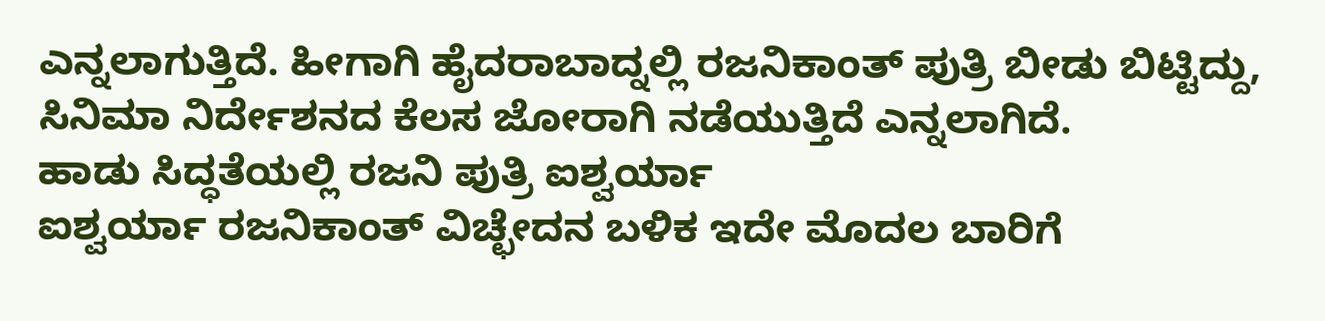ಎನ್ನಲಾಗುತ್ತಿದೆ. ಹೀಗಾಗಿ ಹೈದರಾಬಾದ್ನಲ್ಲಿ ರಜನಿಕಾಂತ್ ಪುತ್ರಿ ಬೀಡು ಬಿಟ್ಟಿದ್ದು, ಸಿನಿಮಾ ನಿರ್ದೇಶನದ ಕೆಲಸ ಜೋರಾಗಿ ನಡೆಯುತ್ತಿದೆ ಎನ್ನಲಾಗಿದೆ.
ಹಾಡು ಸಿದ್ಧತೆಯಲ್ಲಿ ರಜನಿ ಪುತ್ರಿ ಐಶ್ವರ್ಯಾ
ಐಶ್ವರ್ಯಾ ರಜನಿಕಾಂತ್ ವಿಚ್ಛೇದನ ಬಳಿಕ ಇದೇ ಮೊದಲ ಬಾರಿಗೆ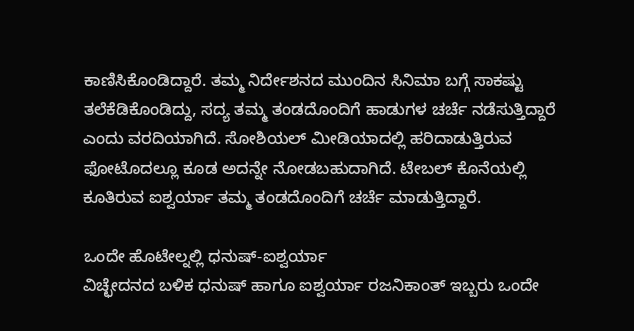ಕಾಣಿಸಿಕೊಂಡಿದ್ದಾರೆ. ತಮ್ಮ ನಿರ್ದೇಶನದ ಮುಂದಿನ ಸಿನಿಮಾ ಬಗ್ಗೆ ಸಾಕಷ್ಟು ತಲೆಕೆಡಿಕೊಂಡಿದ್ದು, ಸದ್ಯ ತಮ್ಮ ತಂಡದೊಂದಿಗೆ ಹಾಡುಗಳ ಚರ್ಚೆ ನಡೆಸುತ್ತಿದ್ದಾರೆ ಎಂದು ವರದಿಯಾಗಿದೆ. ಸೋಶಿಯಲ್ ಮೀಡಿಯಾದಲ್ಲಿ ಹರಿದಾಡುತ್ತಿರುವ ಫೋಟೊದಲ್ಲೂ ಕೂಡ ಅದನ್ನೇ ನೋಡಬಹುದಾಗಿದೆ. ಟೇಬಲ್ ಕೊನೆಯಲ್ಲಿ ಕೂತಿರುವ ಐಶ್ವರ್ಯಾ ತಮ್ಮ ತಂಡದೊಂದಿಗೆ ಚರ್ಚೆ ಮಾಡುತ್ತಿದ್ದಾರೆ.

ಒಂದೇ ಹೊಟೇಲ್ನಲ್ಲಿ ಧನುಷ್-ಐಶ್ವರ್ಯಾ
ವಿಚ್ಛೇದನದ ಬಳಿಕ ಧನುಷ್ ಹಾಗೂ ಐಶ್ವರ್ಯಾ ರಜನಿಕಾಂತ್ ಇಬ್ಬರು ಒಂದೇ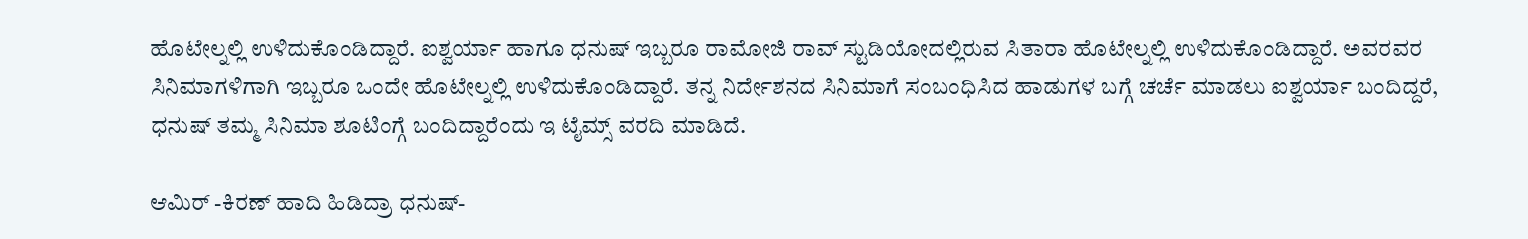ಹೊಟೇಲ್ನಲ್ಲಿ ಉಳಿದುಕೊಂಡಿದ್ದಾರೆ. ಐಶ್ವರ್ಯಾ ಹಾಗೂ ಧನುಷ್ ಇಬ್ಬರೂ ರಾಮೋಜಿ ರಾವ್ ಸ್ಟುಡಿಯೋದಲ್ಲಿರುವ ಸಿತಾರಾ ಹೊಟೇಲ್ನಲ್ಲಿ ಉಳಿದುಕೊಂಡಿದ್ದಾರೆ. ಅವರವರ ಸಿನಿಮಾಗಳಿಗಾಗಿ ಇಬ್ಬರೂ ಒಂದೇ ಹೊಟೇಲ್ನಲ್ಲಿ ಉಳಿದುಕೊಂಡಿದ್ದಾರೆ. ತನ್ನ ನಿರ್ದೇಶನದ ಸಿನಿಮಾಗೆ ಸಂಬಂಧಿಸಿದ ಹಾಡುಗಳ ಬಗ್ಗೆ ಚರ್ಚೆ ಮಾಡಲು ಐಶ್ವರ್ಯಾ ಬಂದಿದ್ದರೆ, ಧನುಷ್ ತಮ್ಮ ಸಿನಿಮಾ ಶೂಟಿಂಗ್ಗೆ ಬಂದಿದ್ದಾರೆಂದು ಇ ಟೈಮ್ಸ್ ವರದಿ ಮಾಡಿದೆ.

ಆಮಿರ್ -ಕಿರಣ್ ಹಾದಿ ಹಿಡಿದ್ರಾ ಧನುಷ್-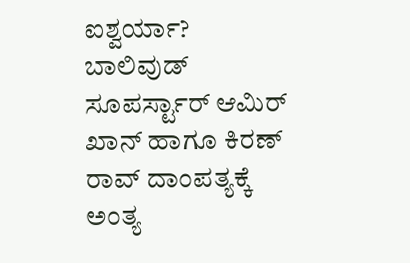ಐಶ್ವರ್ಯಾ?
ಬಾಲಿವುಡ್ ಸೂಪರ್ಸ್ಟಾರ್ ಆಮಿರ್ ಖಾನ್ ಹಾಗೂ ಕಿರಣ್ ರಾವ್ ದಾಂಪತ್ಯಕ್ಕೆ ಅಂತ್ಯ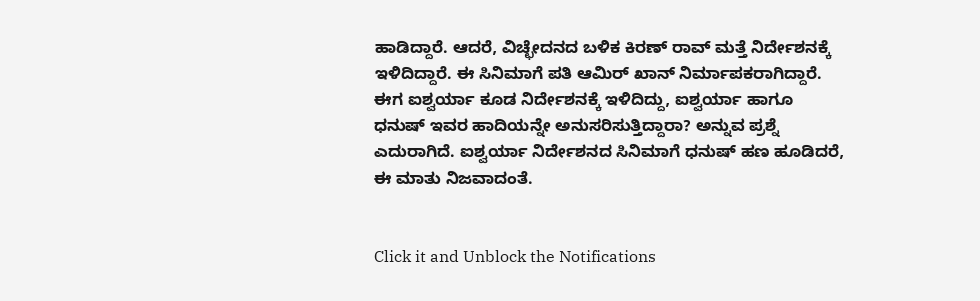ಹಾಡಿದ್ದಾರೆ. ಆದರೆ, ವಿಚ್ಛೇದನದ ಬಳಿಕ ಕಿರಣ್ ರಾವ್ ಮತ್ತೆ ನಿರ್ದೇಶನಕ್ಕೆ ಇಳಿದಿದ್ದಾರೆ. ಈ ಸಿನಿಮಾಗೆ ಪತಿ ಆಮಿರ್ ಖಾನ್ ನಿರ್ಮಾಪಕರಾಗಿದ್ದಾರೆ. ಈಗ ಐಶ್ವರ್ಯಾ ಕೂಡ ನಿರ್ದೇಶನಕ್ಕೆ ಇಳಿದಿದ್ದು, ಐಶ್ವರ್ಯಾ ಹಾಗೂ ಧನುಷ್ ಇವರ ಹಾದಿಯನ್ನೇ ಅನುಸರಿಸುತ್ತಿದ್ದಾರಾ? ಅನ್ನುವ ಪ್ರಶ್ನೆ ಎದುರಾಗಿದೆ. ಐಶ್ವರ್ಯಾ ನಿರ್ದೇಶನದ ಸಿನಿಮಾಗೆ ಧನುಷ್ ಹಣ ಹೂಡಿದರೆ, ಈ ಮಾತು ನಿಜವಾದಂತೆ.


Click it and Unblock the Notifications